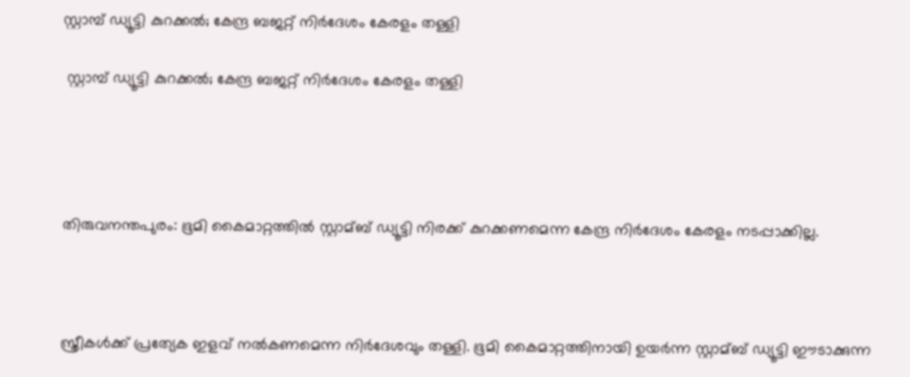സ്റ്റാമ്പ് ഡ്യൂട്ടി കുറക്കല്‍; കേന്ദ്ര ബജറ്റ് നിര്‍ദേശം കേരളം തള്ളി

 സ്റ്റാമ്പ് ഡ്യൂട്ടി കുറക്കല്‍; കേന്ദ്ര ബജറ്റ് നിര്‍ദേശം കേരളം തള്ളി




തിരുവനന്തപുരം: ഭൂമി കൈമാറ്റത്തില്‍ സ്റ്റാമ്ബ് ഡ്യൂട്ടി നിരക്ക് കുറക്കണമെന്ന കേന്ദ്ര നിർദേശം കേരളം നടപ്പാക്കില്ല.



സ്ത്രീകള്‍ക്ക് പ്രത്യേക ഇളവ് നല്‍കണമെന്ന നിര്‍ദേശവും തള്ളി. ഭൂമി കൈമാറ്റത്തിനായി ഉയര്‍ന്ന സ്റ്റാമ്ബ് ഡ്യൂട്ടി ഈടാക്കുന്ന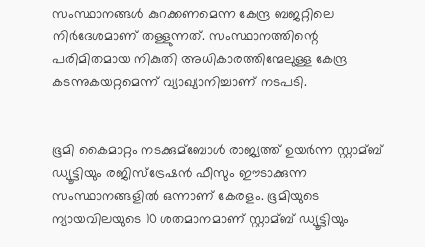സംസ്ഥാനങ്ങള്‍ കുറക്കണമെന്ന കേന്ദ്ര ബജറ്റിലെ നിര്‍ദേശമാണ് തള്ളുന്നത്. സംസ്ഥാനത്തിന്റെ പരിമിതമായ നികുതി അധികാരത്തിന്മേലുള്ള കേന്ദ്ര കടന്നുകയറ്റമെന്ന് വ്യാഖ്യാനിച്ചാണ് നടപടി.


ഭൂമി കൈമാറ്റം നടക്കുമ്ബോള്‍ രാജ്യത്ത് ഉയര്‍ന്ന സ്റ്റാമ്ബ് ഡ്യൂട്ടിയും രജിസ്‌ട്രേഷന്‍ ഫീസും ഈടാക്കുന്ന സംസ്ഥാനങ്ങളില്‍ ഒന്നാണ് കേരളം. ഭൂമിയുടെ ന്യായവിലയുടെ 10 ശതമാനമാണ് സ്റ്റാമ്ബ് ഡ്യൂട്ടിയും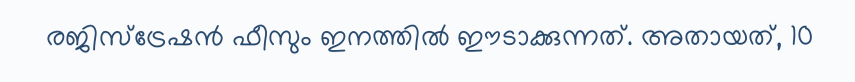രജിസ്‌ട്രേഷന്‍ ഫീസും ഇനത്തില്‍ ഈടാക്കുന്നത്. അതായത്, 10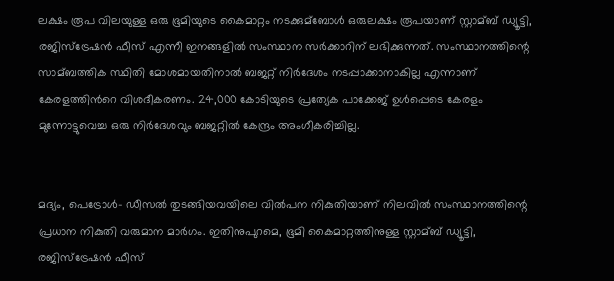ലക്ഷം രൂപ വിലയുള്ള ഒരു ഭൂമിയുടെ കൈമാറ്റം നടക്കുമ്ബോള്‍ ഒരുലക്ഷം രൂപയാണ് സ്റ്റാമ്ബ് ഡ്യൂട്ടി, രജിസ്‌ട്രേഷന്‍ ഫീസ് എന്നീ ഇനങ്ങളില്‍ സംസ്ഥാന സര്‍ക്കാറിന് ലഭിക്കുന്നത്. സംസ്ഥാനത്തിന്റെ സാമ്ബത്തിക സ്ഥിതി മോശമായതിനാല്‍ ബജറ്റ് നിർദേശം നടപ്പാക്കാനാകില്ല എന്നാണ് കേരളത്തിന്‍റെ വിശദീകരണം. 24,000 കോടിയുടെ പ്രത്യേക പാക്കേജ് ഉള്‍പ്പെടെ കേരളം മുന്നോട്ടുവെച്ച ഒരു നിര്‍ദേശവും ബജറ്റില്‍ കേന്ദ്രം അംഗീകരിച്ചില്ല.


മദ്യം, പെട്രോള്‍- ഡീസല്‍ തുടങ്ങിയവയിലെ വില്‍പന നികുതിയാണ് നിലവില്‍ സംസ്ഥാനത്തിന്റെ പ്രധാന നികുതി വരുമാന മാര്‍ഗം. ഇതിനുപുറമെ, ഭൂമി കൈമാറ്റത്തിനുള്ള സ്റ്റാമ്ബ് ഡ്യൂട്ടി, രജിസ്‌ട്രേഷന്‍ ഫീസ്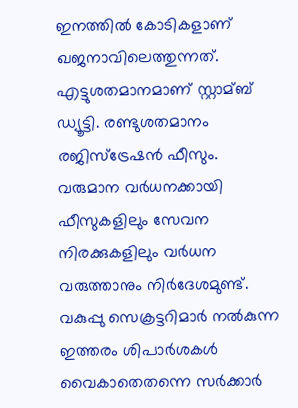ഇനത്തില്‍ കോടികളാണ് ഖജനാവിലെത്തുന്നത്. എട്ടുശതമാനമാണ് സ്റ്റാമ്ബ് ഡ്യൂട്ടി. രണ്ടുശതമാനം രജിസ്‌ട്രേഷന്‍ ഫീസും. വരുമാന വര്‍ധനക്കായി ഫീസുകളിലും സേവന നിരക്കുകളിലും വര്‍ധന വരുത്താനും നിർദേശമുണ്ട്. വകുപ്പു സെക്രട്ടറിമാര്‍ നല്‍കുന്ന ഇത്തരം ശിപാര്‍ശകള്‍ വൈകാതെതന്നെ സര്‍ക്കാര്‍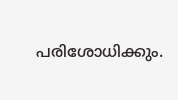പരിശോധിക്കും.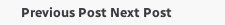Previous Post Next Post